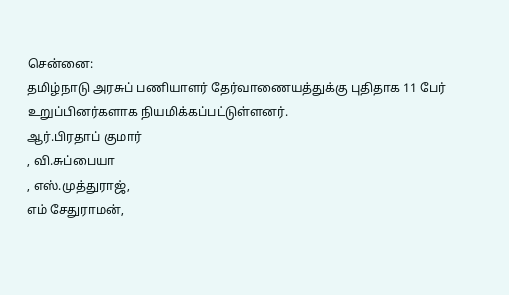சென்னை:
தமிழ்நாடு அரசுப் பணியாளர் தேர்வாணையத்துக்கு புதிதாக 11 பேர் உறுப்பினர்களாக நியமிக்கப்பட்டுள்ளனர்.
ஆர்.பிரதாப் குமார்
, வி.சுப்பையா
, எஸ்.முத்துராஜ்,
எம் சேதுராமன்,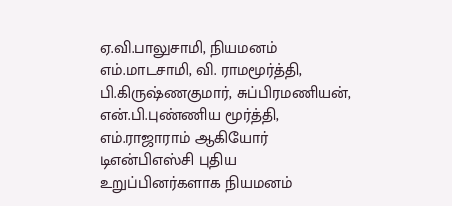ஏ.வி.பாலுசாமி, நியமனம்
எம்.மாடசாமி, வி. ராமமூர்த்தி, பி.கிருஷ்ணகுமார், சுப்பிரமணியன்,
என்.பி.புண்ணிய மூர்த்தி, எம்.ராஜாராம் ஆகியோர் டிஎன்பிஎஸ்சி புதிய உறுப்பினர்களாக நியமனம்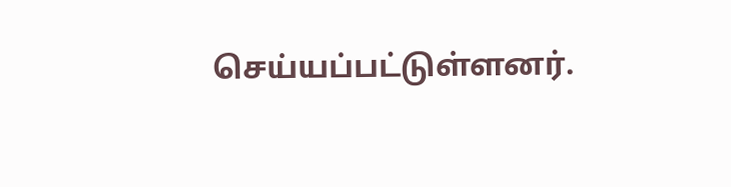செய்யப்பட்டுள்ளனர்.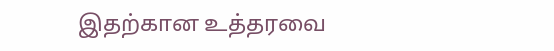இதற்கான உத்தரவை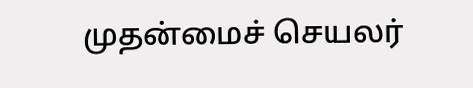முதன்மைச் செயலர்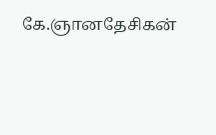கே.ஞானதேசிகன்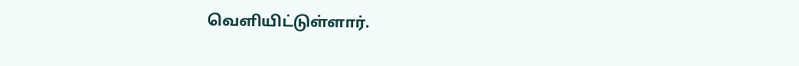வெளியிட்டுள்ளார்.